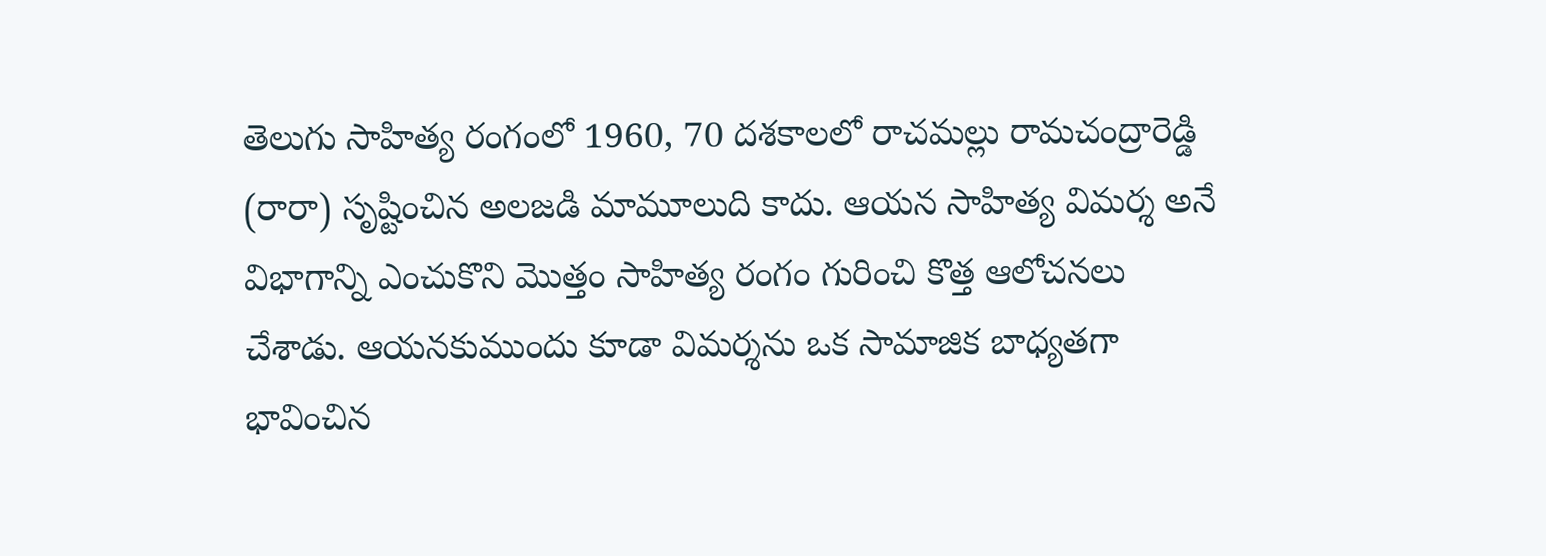తెలుగు సాహిత్య రంగంలో 1960, 70 దశకాలలో రాచమల్లు రామచంద్రారెడ్డి (రారా) సృష్టించిన అలజడి మామూలుది కాదు. ఆయన సాహిత్య విమర్శ అనే విభాగాన్ని ఎంచుకొని మొత్తం సాహిత్య రంగం గురించి కొత్త ఆలోచనలు చేశాడు. ఆయనకుముందు కూడా విమర్శను ఒక సామాజిక బాధ్యతగా భావించిన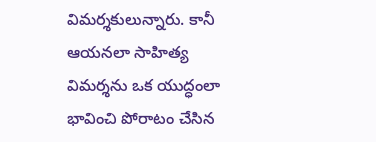విమర్శకులున్నారు. కానీ ఆయనలా సాహిత్య విమర్శను ఒక యుద్ధంలా భావించి పోరాటం చేసిన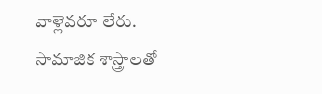వాళ్లెవరూ లేరు.
సామాజిక శాస్త్రాలతో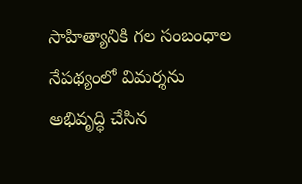సాహిత్యానికి గల సంబంధాల నేపథ్యంలో విమర్శను అభివృద్ధి చేసిన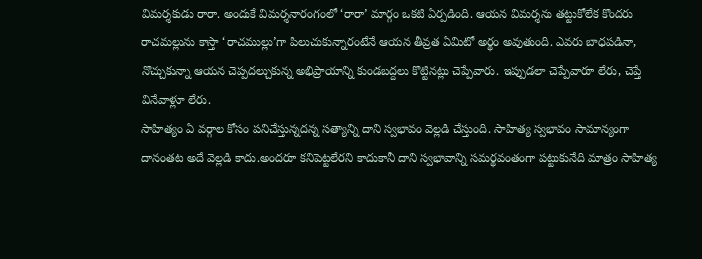విమర్శకుడు రారా. అందుకే విమర్శనారంగంలో ‘రారా’ మార్గం ఒకటి ఏర్పడింది. ఆయన విమర్శను తట్టుకోలేక కొందరు రాచమల్లును కాస్తా ‘రాచముల్లు’గా పిలుచుకున్నారంటేనే ఆయన తీవ్రత ఏమిటో అర్థం అవుతుంది. ఎవరు బాధపడినా, నొచ్చుకున్నా ఆయన చెప్పదల్చుకున్న అభిప్రాయాన్ని కుండబద్దలు కొట్టినట్లు చెప్పేవారు. ఇప్పుడలా చెప్పేవారూ లేరు, చెప్తే వినేవాళ్లూ లేరు.
సాహిత్యం ఏ వర్గాల కోసం పనిచేస్తున్నదన్న సత్యాన్ని దాని స్వభావం వెల్లడి చేస్తుంది. సాహిత్య స్వభావం సామాన్యంగా దానంతట అదే వెల్లడి కాదు.అందరూ కనిపెట్టలేరని కాదుకానీ దాని స్వభావాన్ని సమర్థవంతంగా పట్టుకునేది మాత్రం సాహిత్య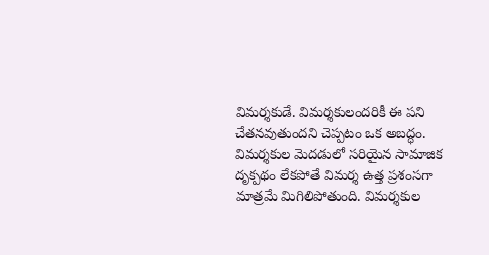విమర్శకుడే. విమర్శకులందరికీ ఈ పని చేతనవుతుందని చెప్పటం ఒక అబద్ధం. విమర్శకుల మెదడులో సరియైన సామాజిక దృక్పథం లేకపోతే విమర్శ ఉత్త ప్రశంసగా మాత్రమే మిగిలిపోతుంది. విమర్శకుల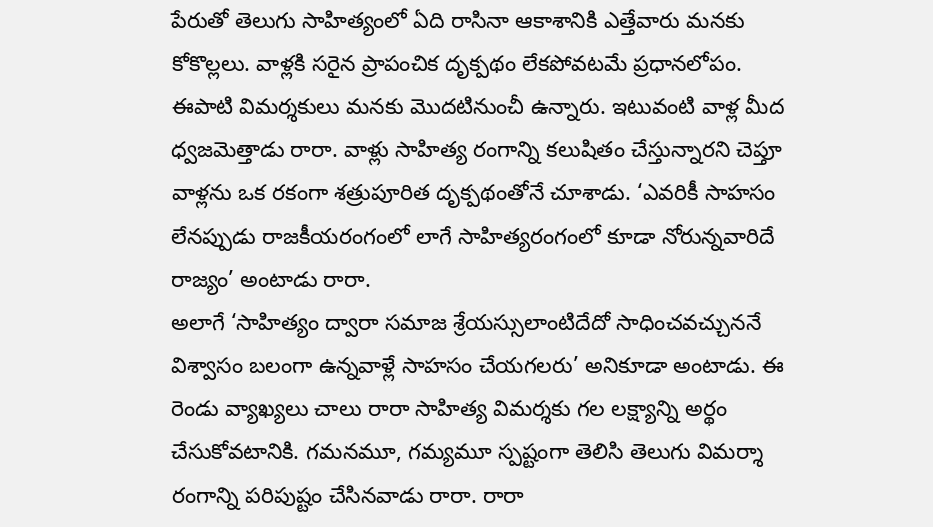పేరుతో తెలుగు సాహిత్యంలో ఏది రాసినా ఆకాశానికి ఎత్తేవారు మనకు కోకొల్లలు. వాళ్లకి సరైన ప్రాపంచిక దృక్పథం లేకపోవటమే ప్రధానలోపం. ఈపాటి విమర్శకులు మనకు మొదటినుంచీ ఉన్నారు. ఇటువంటి వాళ్ల మీద ధ్వజమెత్తాడు రారా. వాళ్లు సాహిత్య రంగాన్ని కలుషితం చేస్తున్నారని చెప్తూ వాళ్లను ఒక రకంగా శత్రుపూరిత దృక్పథంతోనే చూశాడు. ‘ఎవరికీ సాహసం లేనప్పుడు రాజకీయరంగంలో లాగే సాహిత్యరంగంలో కూడా నోరున్నవారిదే రాజ్యం’ అంటాడు రారా.
అలాగే ‘సాహిత్యం ద్వారా సమాజ శ్రేయస్సులాంటిదేదో సాధించవచ్చుననే విశ్వాసం బలంగా ఉన్నవాళ్లే సాహసం చేయగలరు’ అనికూడా అంటాడు. ఈ రెండు వ్యాఖ్యలు చాలు రారా సాహిత్య విమర్శకు గల లక్ష్యాన్ని అర్థం చేసుకోవటానికి. గమనమూ, గమ్యమూ స్పష్టంగా తెలిసి తెలుగు విమర్శా రంగాన్ని పరిపుష్టం చేసినవాడు రారా. రారా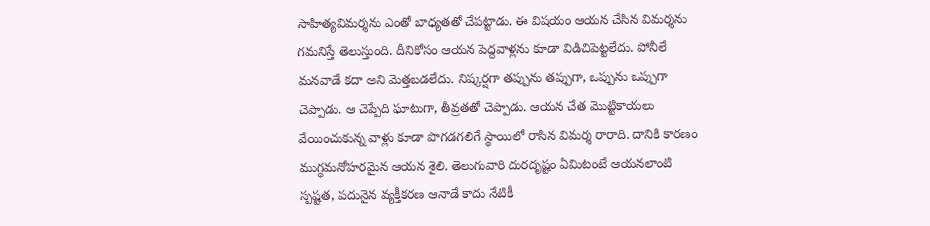సాహిత్యవిమర్శను ఎంతో బాధ్యతతో చేపట్టాడు. ఈ విషయం ఆయన చేసిన విమర్శను గమనిస్తే తెలుస్తుంది. దీనికోసం ఆయన పెద్దవాళ్లను కూడా విడిచిపెట్టలేదు. పోనీలే మనవాడే కదా అని మెత్తబడలేదు. నిష్కర్షగా తప్పును తప్పుగా, ఒప్పును ఒప్పుగా చెప్పాడు. ఆ చెప్పేది ఘాటుగా, తీవ్రతతో చెప్పాడు. ఆయన చేత మొట్టికాయలు వేయించుకున్న వాళ్లు కూడా పొగడగలిగే స్థాయిలో రాసిన విమర్శ రారాది. దానికి కారణం ముగ్ధమనోహరమైన ఆయన శైలి. తెలుగువారి దురదృష్టం ఏమిటంటే ఆయనలాంటి స్పష్టత, పదునైన వ్యక్తీకరణ ఆనాడే కాదు నేటికీ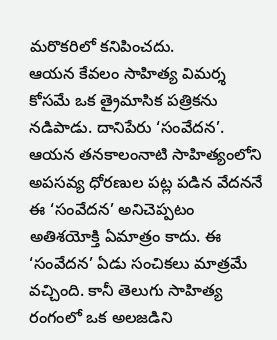మరొకరిలో కనిపించదు.
ఆయన కేవలం సాహిత్య విమర్శ కోసమే ఒక త్రైమాసిక పత్రికను నడిపాడు. దానిపేరు ‘సంవేదన’. ఆయన తనకాలంనాటి సాహిత్యంలోని అపసవ్య ధోరణుల పట్ల పడిన వేదననే ఈ ‘సంవేదన’ అనిచెప్పటం అతిశయోక్తి ఏమాత్రం కాదు. ఈ ‘సంవేదన’ ఏడు సంచికలు మాత్రమే వచ్చింది. కానీ తెలుగు సాహిత్య రంగంలో ఒక అలజడిని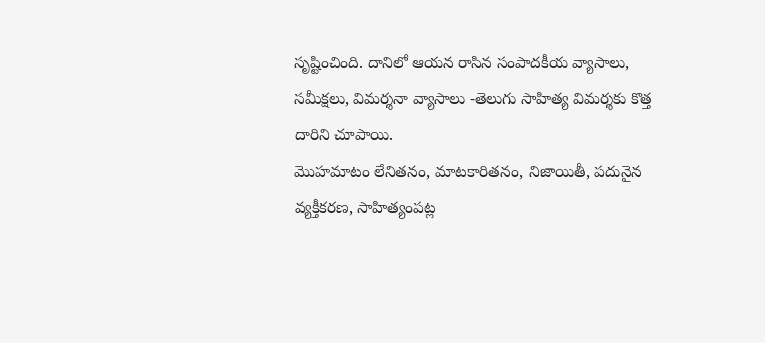సృష్టించింది. దానిలో ఆయన రాసిన సంపాదకీయ వ్యాసాలు, సమీక్షలు, విమర్శనా వ్యాసాలు -తెలుగు సాహిత్య విమర్శకు కొత్త దారిని చూపాయి.
మొహమాటం లేనితనం, మాటకారితనం, నిజాయితీ, పదునైన వ్యక్తీకరణ, సాహిత్యంపట్ల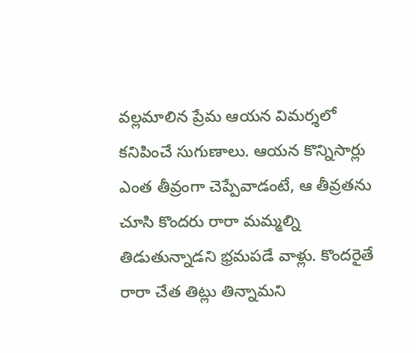వల్లమాలిన ప్రేమ ఆయన విమర్శలో కనిపించే సుగుణాలు. ఆయన కొన్నిసార్లు ఎంత తీవ్రంగా చెప్పేవాడంటే, ఆ తీవ్రతను చూసి కొందరు రారా మమ్మల్ని తిడుతున్నాడని భ్రమపడే వాళ్లు. కొందరైతే రారా చేత తిట్లు తిన్నామని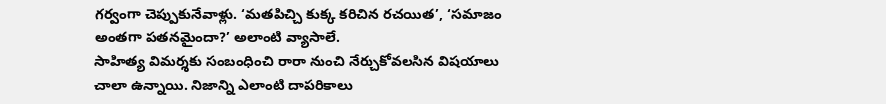గర్వంగా చెప్పుకునేవాళ్లు. ‘మతపిచ్చి కుక్క కరిచిన రచయిత’, ‘సమాజం అంతగా పతనమైందా?’ అలాంటి వ్యాసాలే.
సాహిత్య విమర్శకు సంబంధించి రారా నుంచి నేర్చుకోవలసిన విషయాలు చాలా ఉన్నాయి. నిజాన్ని ఎలాంటి దాపరికాలు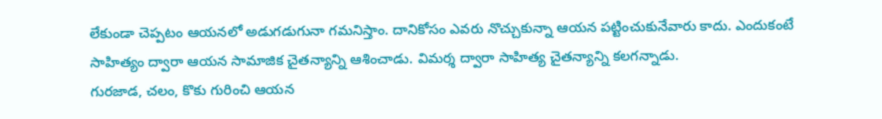లేకుండా చెప్పటం ఆయనలో అడుగడుగునా గమనిస్తాం. దానికోసం ఎవరు నొచ్చుకున్నా ఆయన పట్టించుకునేవారు కాదు. ఎందుకంటే సాహిత్యం ద్వారా ఆయన సామాజిక చైతన్యాన్ని ఆశించాడు. విమర్శ ద్వారా సాహిత్య చైతన్యాన్ని కలగన్నాడు.
గురజాడ, చలం, కొకు గురించి ఆయన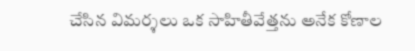చేసిన విమర్శలు ఒక సాహితీవేత్తను అనేక కోణాల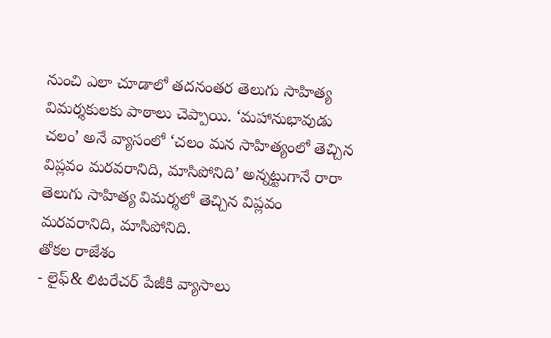నుంచి ఎలా చూడాలో తదనంతర తెలుగు సాహిత్య విమర్శకులకు పాఠాలు చెప్పాయి. ‘మహానుభావుడు చలం’ అనే వ్యాసంలో ‘చలం మన సాహిత్యంలో తెచ్చిన విప్లవం మరవరానిది, మాసిపోనిది’ అన్నట్టుగానే రారా తెలుగు సాహిత్య విమర్శలో తెచ్చిన విప్లవం మరవరానిది, మాసిపోనిది.
తోకల రాజేశం
- లైఫ్& లిటరేచర్ పేజీకి వ్యాసాలు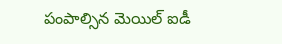పంపాల్సిన మెయిల్ ఐడీ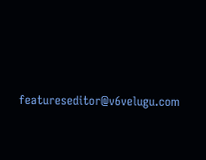featureseditor@v6velugu.com